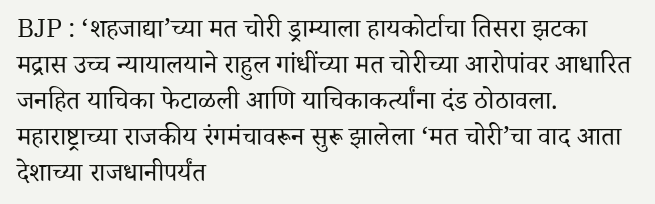BJP : ‘शहजाद्या’च्या मत चोरी ड्राम्याला हायकोर्टाचा तिसरा झटका
मद्रास उच्च न्यायालयाने राहुल गांधींच्या मत चोरीच्या आरोपांवर आधारित जनहित याचिका फेटाळली आणि याचिकाकर्त्यांना दंड ठोठावला. महाराष्ट्राच्या राजकीय रंगमंचावरून सुरू झालेला ‘मत चोरी’चा वाद आता देशाच्या राजधानीपर्यंत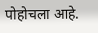पोहोचला आहे.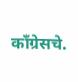काँग्रेसचे.